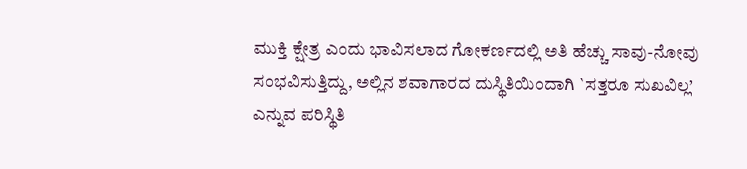ಮುಕ್ತಿ ಕ್ಷೇತ್ರ ಎಂದು ಭಾವಿಸಲಾದ ಗೋಕರ್ಣದಲ್ಲಿ ಅತಿ ಹೆಚ್ಚು ಸಾವು-ನೋವು ಸಂಭವಿಸುತ್ತಿದ್ದು, ಅಲ್ಲಿನ ಶವಾಗಾರದ ದುಸ್ಥಿತಿಯಿಂದಾಗಿ `ಸತ್ತರೂ ಸುಖವಿಲ್ಲ’ ಎನ್ನುವ ಪರಿಸ್ಥಿತಿ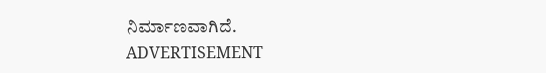ನಿರ್ಮಾಣವಾಗಿದೆ.
ADVERTISEMENT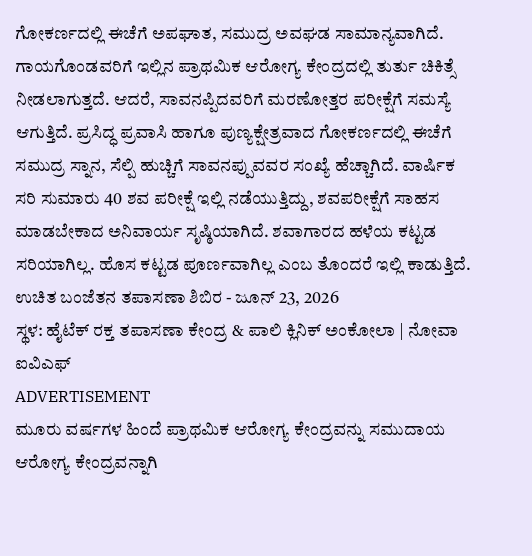ಗೋಕರ್ಣದಲ್ಲಿ ಈಚೆಗೆ ಅಪಘಾತ, ಸಮುದ್ರ ಅವಘಡ ಸಾಮಾನ್ಯವಾಗಿದೆ. ಗಾಯಗೊಂಡವರಿಗೆ ಇಲ್ಲಿನ ಪ್ರಾಥಮಿಕ ಆರೋಗ್ಯ ಕೇಂದ್ರದಲ್ಲಿ ತುರ್ತು ಚಿಕಿತ್ಸೆ ನೀಡಲಾಗುತ್ತದೆ. ಆದರೆ, ಸಾವನಪ್ಪಿದವರಿಗೆ ಮರಣೋತ್ತರ ಪರೀಕ್ಷೆಗೆ ಸಮಸ್ಯೆ ಆಗುತ್ತಿದೆ. ಪ್ರಸಿದ್ಧ ಪ್ರವಾಸಿ ಹಾಗೂ ಪುಣ್ಯಕ್ಷೇತ್ರವಾದ ಗೋಕರ್ಣದಲ್ಲಿ ಈಚೆಗೆ ಸಮುದ್ರ ಸ್ನಾನ, ಸೆಲ್ಪಿ ಹುಚ್ಚಿಗೆ ಸಾವನಪ್ಪುವವರ ಸಂಖ್ಯೆ ಹೆಚ್ಚಾಗಿದೆ. ವಾರ್ಷಿಕ ಸರಿ ಸುಮಾರು 40 ಶವ ಪರೀಕ್ಷೆ ಇಲ್ಲಿ ನಡೆಯುತ್ತಿದ್ದು, ಶವಪರೀಕ್ಷೆಗೆ ಸಾಹಸ ಮಾಡಬೇಕಾದ ಅನಿವಾರ್ಯ ಸೃಷ್ಠಿಯಾಗಿದೆ. ಶವಾಗಾರದ ಹಳೆಯ ಕಟ್ಟಡ ಸರಿಯಾಗಿಲ್ಲ. ಹೊಸ ಕಟ್ಟಡ ಪೂರ್ಣವಾಗಿಲ್ಲ ಎಂಬ ತೊಂದರೆ ಇಲ್ಲಿ ಕಾಡುತ್ತಿದೆ.
ಉಚಿತ ಬಂಜೆತನ ತಪಾಸಣಾ ಶಿಬಿರ - ಜೂನ್ 23, 2026
ಸ್ಥಳ: ಹೈಟೆಕ್ ರಕ್ತ ತಪಾಸಣಾ ಕೇಂದ್ರ & ಪಾಲಿ ಕ್ಲಿನಿಕ್ ಅಂಕೋಲಾ | ನೋವಾ ಐವಿಎಫ್
ADVERTISEMENT
ಮೂರು ವರ್ಷಗಳ ಹಿಂದೆ ಪ್ರಾಥಮಿಕ ಆರೋಗ್ಯ ಕೇಂದ್ರವನ್ನು ಸಮುದಾಯ ಆರೋಗ್ಯ ಕೇಂದ್ರವನ್ನಾಗಿ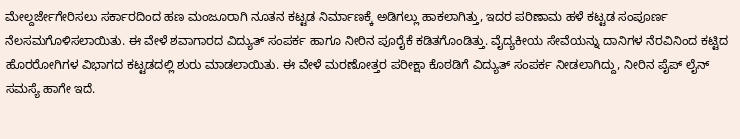ಮೇಲ್ದರ್ಜೇಗೇರಿಸಲು ಸರ್ಕಾರದಿಂದ ಹಣ ಮಂಜೂರಾಗಿ ನೂತನ ಕಟ್ಟಡ ನಿರ್ಮಾಣಕ್ಕೆ ಅಡಿಗಲ್ಲು ಹಾಕಲಾಗಿತ್ತು, ಇದರ ಪರಿಣಾಮ ಹಳೆ ಕಟ್ಟಡ ಸಂಪೂರ್ಣ ನೆಲಸಮಗೊಳಿಸಲಾಯಿತು. ಈ ವೇಳೆ ಶವಾಗಾರದ ವಿದ್ಯುತ್ ಸಂಪರ್ಕ ಹಾಗೂ ನೀರಿನ ಪೂರೈಕೆ ಕಡಿತಗೊಂಡಿತ್ತು. ವೈದ್ಯಕೀಯ ಸೇವೆಯನ್ನು ದಾನಿಗಳ ನೆರವಿನಿಂದ ಕಟ್ಟಿದ ಹೊರರೋಗಿಗಳ ವಿಭಾಗದ ಕಟ್ಟಡದಲ್ಲಿ ಶುರು ಮಾಡಲಾಯಿತು. ಈ ವೇಳೆ ಮರಣೋತ್ತರ ಪರೀಕ್ಷಾ ಕೊಠಡಿಗೆ ವಿದ್ಯುತ್ ಸಂಪರ್ಕ ನೀಡಲಾಗಿದ್ದು, ನೀರಿನ ಪೈಪ್ ಲೈನ್ ಸಮಸ್ಯೆ ಹಾಗೇ ಇದೆ.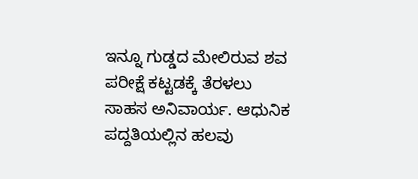ಇನ್ನೂ ಗುಡ್ಡದ ಮೇಲಿರುವ ಶವ ಪರೀಕ್ಷೆ ಕಟ್ಟಡಕ್ಕೆ ತೆರಳಲು ಸಾಹಸ ಅನಿವಾರ್ಯ. ಆಧುನಿಕ ಪದ್ದತಿಯಲ್ಲಿನ ಹಲವು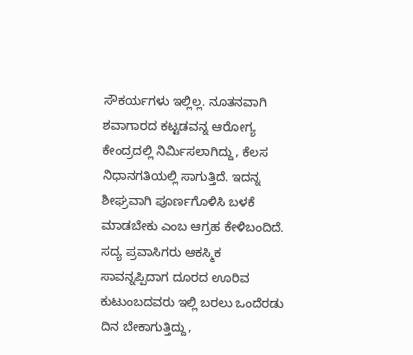ಸೌಕರ್ಯಗಳು ಇಲ್ಲಿಲ್ಲ. ನೂತನವಾಗಿ ಶವಾಗಾರದ ಕಟ್ಟಡವನ್ನ ಆರೋಗ್ಯ ಕೇಂದ್ರದಲ್ಲಿ ನಿರ್ಮಿಸಲಾಗಿದ್ದು, ಕೆಲಸ ನಿಧಾನಗತಿಯಲ್ಲಿ ಸಾಗುತ್ತಿದೆ. ಇದನ್ನ ಶೀಘ್ರವಾಗಿ ಪೂರ್ಣಗೊಳಿಸಿ ಬಳಕೆ ಮಾಡಬೇಕು ಎಂಬ ಆಗ್ರಹ ಕೇಳಿಬಂದಿದೆ. ಸದ್ಯ ಪ್ರವಾಸಿಗರು ಆಕಸ್ಮಿಕ ಸಾವನ್ನಪ್ಪಿದಾಗ ದೂರದ ಊರಿವ ಕುಟುಂಬದವರು ಇಲ್ಲಿ ಬರಲು ಒಂದೆರಡು ದಿನ ಬೇಕಾಗುತ್ತಿದ್ದು,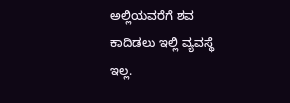ಅಲ್ಲಿಯವರೆಗೆ ಶವ ಕಾದಿಡಲು ಇಲ್ಲಿ ವ್ಯವಸ್ಥೆ ಇಲ್ಲ.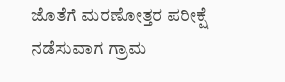ಜೊತೆಗೆ ಮರಣೋತ್ತರ ಪರೀಕ್ಷೆ ನಡೆಸುವಾಗ ಗ್ರಾಮ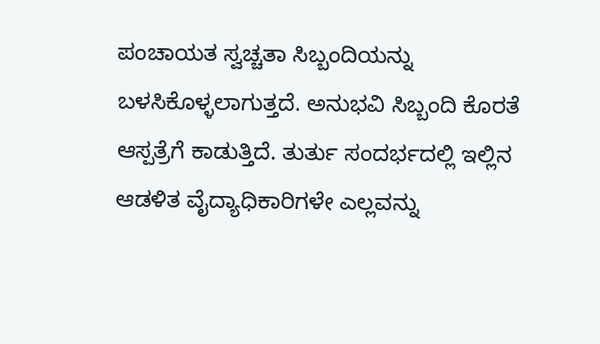ಪಂಚಾಯತ ಸ್ವಚ್ಚತಾ ಸಿಬ್ಬಂದಿಯನ್ನು ಬಳಸಿಕೊಳ್ಳಲಾಗುತ್ತದೆ. ಅನುಭವಿ ಸಿಬ್ಬಂದಿ ಕೊರತೆ ಆಸ್ಪತ್ರೆಗೆ ಕಾಡುತ್ತಿದೆ. ತುರ್ತು ಸಂದರ್ಭದಲ್ಲಿ ಇಲ್ಲಿನ ಆಡಳಿತ ವೈದ್ಯಾಧಿಕಾರಿಗಳೇ ಎಲ್ಲವನ್ನು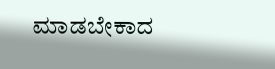ಮಾಡಬೇಕಾದ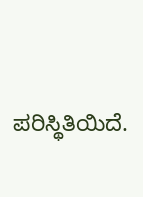ಪರಿಸ್ಥಿತಿಯಿದೆ.